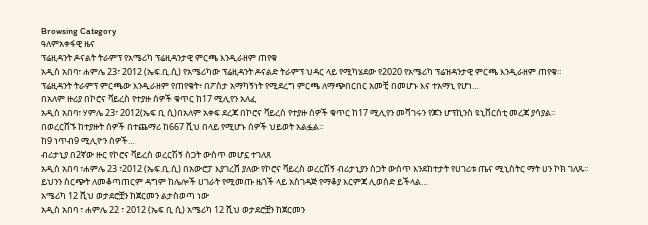Browsing Category
ዓለምአቀፋዊ ዜና
ፕሬዚዳንት ዶናልት ትራምፕ የአሜሪካ ፕሬዚዳንታዊ ምርጫ እንዲራዘም ጠየቁ
አዲስ አበባ፣ ሐምሌ 23፣ 2012 (ኤፍ.ቢ.ሲ) የአሜሪካው ፕሬዚዳንት ዶናልድ ትራምፕ ህዳር ላይ የሚካሄደው የ2020 የአሜሪካ ፕሬዝዳንታዊ ምርጫ እንዲራዘም ጠየቁ።
ፕሬዚዳንት ትራምፕ ምርጫው እንዲራዘም የጠየቁት፥ በፖስታ አማካኝነት የሚደረግ ምርጫ ለማጭበርበር አመቺ በመሆኑ እና ተአማኒ የሆነ…
በአለም ዙሪያ በኮሮና ቫይረስ የተያዙ ሰዎች ቁጥር ከ17 ሚሊየን አለፈ
አዲስ አበባ፣ ሃምሌ 23፣ 2012(ኤፍ ቢ ሲ)በአለም አቀፍ ደረጃ በኮሮና ቫይረስ የተያዙ ሰዎች ቁጥር ከ17 ሚሊየን መሻገሩን የጆን ሆፕኪንስ ዩኒቨርስቲ መረጃ ያሳያል፡፡
በወረርሸኙ ከተያዙት ሰዎች በተጨማሪ ከ667 ሺህ በላይ የሚሆኑ ሰዎች ህይወት አልፏል።
ከ9 ነጥብ9 ሚሊዮን ሰዎች…
ብሪታኒያ በ2ኛው ዙር የኮሮና ቫይረስ ወረርሽኝ ስጋት ውስጥ መሆኗ ተገለጸ
አዲስ አበባ ፣ሐምሌ 23 ፣2012 (ኤፍ.ቢ.ሲ) በአውሮፓ እያገረሸ ያለው የኮሮና ቫይረስ ወረርሽኝ ብሪታኒያን ስጋት ውስጥ እንደከተታት የሀገሪቱ ጤና ሚኒስትር ማት ሀን ኮክ ገለጹ።
ይህንን ስርጭት ለመቆጣጠርም ዳግም ከሌሎች ሀገራት የሚመጡ ዜጎች ላይ አስገዳጅ የማቆያ እርምጃ ሊወሰድ ይችላል…
አሜሪካ 12 ሺህ ወታደሮቿን ከጀርመን ልታስወጣ ነው
አዲስ አበባ ፣ ሐምሌ 22 ፣ 2012 (ኤፍ ቢ ሲ) አሜሪካ 12 ሺህ ወታደሮቿን ከጀርመን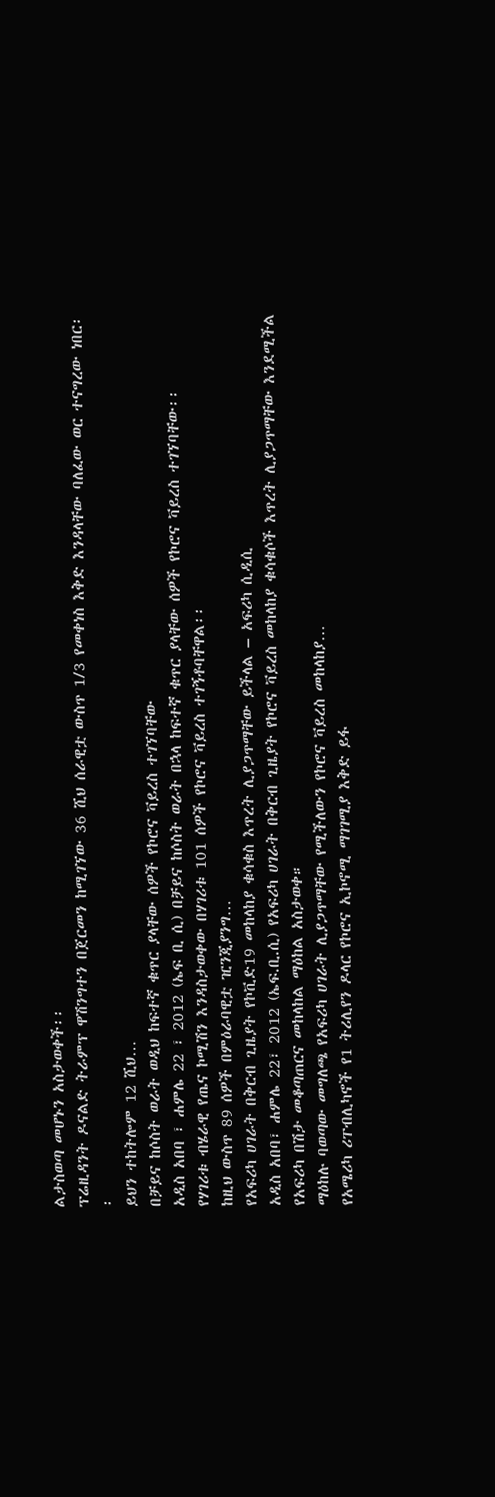ልታስወጣ መሆኑን አስታወቀች፡፡
ፕሬዚዳንት ዶናልድ ትራምፕ ዋሽንግተን በጀርመን ከሚገኘው 36 ሺህ ሰራዊቷ ውስጥ 1/3 የመቀነስ እቅድ እንዳላቸው ባለፈው ወር ተናግረው ነበር፡፡
ይህን ተከትሎም 12 ሺህ…
በቻይና ከሶስት ወራት ወዲህ ከፍተኛ ቁጥር ያላቸው ሰዎች የኮሮና ቫይረስ ተገኘባቸው
አዲስ አበባ ፣ ሐምሌ 22 ፣ 2012 (ኤፍ ቢ ሲ) በቻይና ከሶስት ወራት በኋላ ከፍተኛ ቁጥር ያላቸው ሰዎች የኮሮና ቫይረስ ተገኘባቸው፡፡
የሃገሪቱ ብሄራዊ የጤና ኮሚሽን እንዳስታወቀው በሃገሪቱ 101 ሰዎች የኮሮና ቫይረስ ተገኝቶባቸዋል፡፡
ከዚህ ውስጥ 89 ሰዎች በምዕራባዊቷ ዢንጂያንግ…
የአፍሪካ ሀገራት በቅርብ ጊዜያት የኮቪድ19 መከላከያ ቁሳቁስ እጥረት ሊያጋጥማቸው ይችላል – አፍሪካ ሲዲሲ
አዲስ አበባ፣ ሐምሌ 22፣ 2012 (ኤፍ.ቢ.ሲ) የአፍሪካ ሀገራት በቅርብ ጊዜያት የኮሮና ቫይረስ መከላከያ ቁሳቁሶች እጥረት ሊያጋጥማቸው እንደሚችል የአፍሪካ በሽታ መቆጣጠርና መከላከል ማዕከል አስታወቀ።
ማዕከሉ ባወጣው መግለጫ የአፍሪካ ሀገራት ሊያጋጥማቸው የሚችለውን የኮሮና ቫይረስ መከላከያ…
የአሜሪካ ሪፐብሊካኖች የ1 ትሪሊየን ዶላር የኮሮና ኢኮኖሚ ማገገሚያ እቅድ ይፋ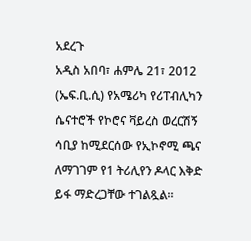አደረጉ
አዲስ አበባ፣ ሐምሌ 21፣ 2012 (ኤፍ.ቢ.ሲ) የአሜሪካ የሪፐብሊካን ሴናተሮች የኮሮና ቫይረስ ወረርሽኝ ሳቢያ ከሚደርሰው የኢኮኖሚ ጫና ለማገገም የ1 ትሪሊየን ዶላር እቅድ ይፋ ማድረጋቸው ተገልጿል።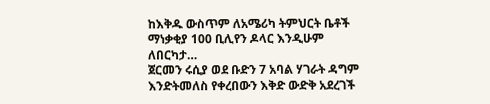ከእቅዱ ውስጥም ለአሜሪካ ትምህርት ቤቶች ማነቃቂያ 100 ቢሊየን ዶላር እንዲሁም ለበርካታ…
ጀርመን ሩሲያ ወደ ቡድን 7 አባል ሃገራት ዳግም እንድትመለስ የቀረበውን እቅድ ውድቅ አደረገች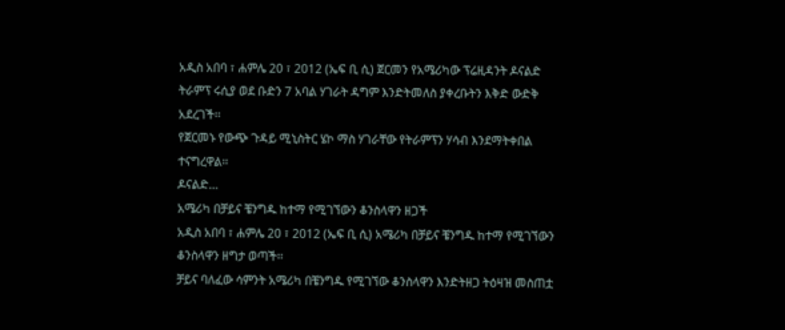አዲስ አበባ ፣ ሐምሌ 20 ፣ 2012 (ኤፍ ቢ ሲ) ጀርመን የአሜሪካው ፕሬዚዳንት ዶናልድ ትራምፕ ሩሲያ ወደ ቡድን 7 አባል ሃገራት ዳግም እንድትመለስ ያቀረቡትን እቅድ ውድቅ አደረገች፡፡
የጀርመኑ የውጭ ጉዳይ ሚኒስትር ሄኮ ማስ ሃገራቸው የትራምፕን ሃሳብ እንደማትቀበል ተናግረዋል፡፡
ዶናልድ…
አሜሪካ በቻይና ቼንግዱ ከተማ የሚገኘውን ቆንስላዋን ዘጋች
አዲስ አበባ ፣ ሐምሌ 20 ፣ 2012 (ኤፍ ቢ ሲ) አሜሪካ በቻይና ቼንግዱ ከተማ የሚገኘውን ቆንስላዋን ዘግታ ወጣች፡፡
ቻይና ባለፈው ሳምንት አሜሪካ በቼንግዱ የሚገኘው ቆንስላዋን እንድትዘጋ ትዕዛዝ መስጠቷ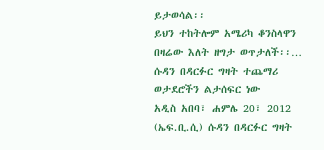ይታወሳል፡፡
ይህን ተከትሎም አሜሪካ ቆንስላዋን በዛሬው እለት ዘግታ ወጥታለች፡፡…
ሱዳን በዳርፉር ግዛት ተጨማሪ ወታደሮችን ልታሰፍር ነው
አዲስ አበባ፣ ሐምሌ 20፣ 2012 (ኤፍ.ቢ.ሲ) ሱዳን በዳርፉር ግዛት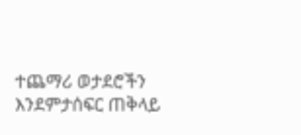ተጨማሪ ወታደሮችን እንደምታሰፍር ጠቅላይ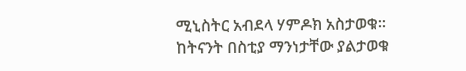ሚኒስትር አብደላ ሃምዶክ አስታወቁ፡፡
ከትናንት በስቲያ ማንነታቸው ያልታወቁ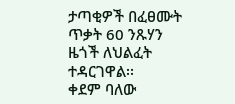ታጣቂዎች በፈፀሙት ጥቃት 60 ንጹሃን ዜጎች ለህልፈት ተዳርገዋል፡፡
ቀደም ባለው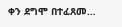ቀን ደግሞ በተፈጸመ…